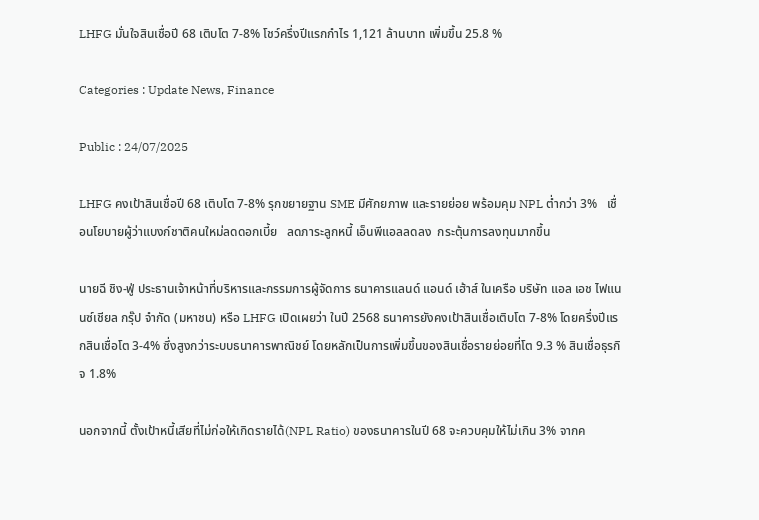LHFG มั่นใจสินเชื่อปี 68 เติบโต 7-8% โชว์ครึ่งปีแรกกำไร 1,121 ล้านบาท เพิ่มขึ้น 25.8 %

Categories : Update News, Finance

Public : 24/07/2025

LHFG คงเป้าสินเชื่อปี 68 เติบโต 7-8% รุกขยายฐาน SME มีศักยภาพ และรายย่อย พร้อมคุม NPL ต่ำกว่า 3%   เชื่อนโยบายผู้ว่าแบงก์ชาติคนใหม่ลดดอกเบี้ย   ลดภาระลูกหนี้ เอ็นพีแอลลดลง  กระตุ้นการลงทุนมากขึ้น

นายฉี ชิง-ฟู่ ประธานเจ้าหน้าที่บริหารและกรรมการผู้จัดการ ธนาคารแลนด์ แอนด์ เฮ้าส์ ในเครือ บริษัท แอล เอช ไฟแนนซ์เชียล กรุ๊ป จำกัด (มหาชน) หรือ LHFG เปิดเผยว่า ในปี 2568 ธนาคารยังคงเป้าสินเชื่อเติบโต 7-8% โดยครึ่งปีแรกสินเชื่อโต 3-4% ซึ่งสูงกว่าระบบธนาคารพาณิชย์ โดยหลักเป็นการเพิ่มขึ้นของสินเชื่อรายย่อยที่โต 9.3 % สินเชื่อธุรกิจ 1.8%

นอกจากนี้ ตั้งเป้าหนี้เสียที่ไม่ก่อให้เกิดรายได้(NPL Ratio) ของธนาคารในปี 68 จะควบคุมให้ไม่เกิน 3% จากค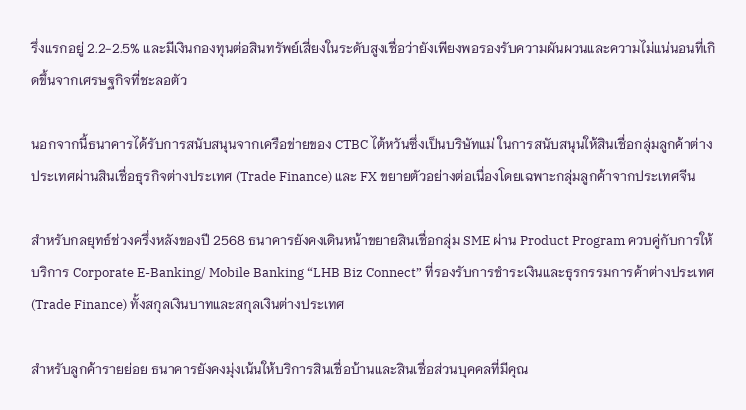รึ่งแรกอยู่ 2.2-2.5% และมีเงินกองทุนต่อสินทรัพย์เสี่ยงในระดับสูงเชื่อว่ายังเพียงพอรองรับความผันผวนและความไม่แน่นอนที่เกิดขึ้นจากเศรษฐกิจที่ชะลอตัว

นอกจากนี้ธนาคารได้รับการสนับสนุนจากเครือข่ายของ CTBC ไต้หวันซึ่งเป็นบริษัทแม่ ในการสนับสนุนให้สินเชื่อกลุ่มลูกค้าต่างประเทศผ่านสินเชื่อธุรกิจต่างประเทศ (Trade Finance) และ FX ขยายตัวอย่างต่อเนื่องโดยเฉพาะกลุ่มลูกค้าจากประเทศจีน

สำหรับกลยุทธ์ช่วงครึ่งหลังของปี 2568 ธนาคารยังคงเดินหน้าขยายสินเชื่อกลุ่ม SME ผ่าน Product Program ควบคู่กับการให้บริการ Corporate E-Banking/ Mobile Banking “LHB Biz Connect” ที่รองรับการชำระเงินและธุรกรรมการค้าต่างประเทศ (Trade Finance) ทั้งสกุลเงินบาทและสกุลเงินต่างประเทศ

สำหรับลูกค้ารายย่อย ธนาคารยังคงมุ่งเน้นให้บริการสินเชื่อบ้านและสินเชื่อส่วนบุคคลที่มีคุณ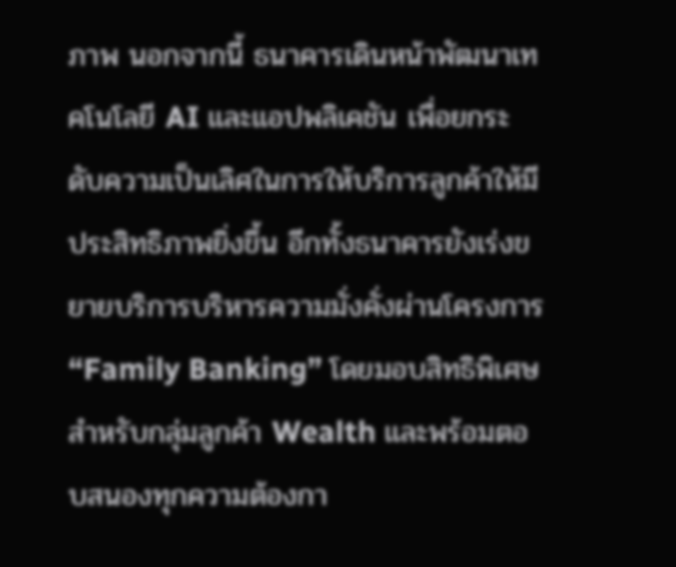ภาพ นอกจากนี้ ธนาคารเดินหน้าพัฒนาเทคโนโลยี AI และแอปพลิเคชัน เพื่อยกระดับความเป็นเลิศในการให้บริการลูกค้าให้มีประสิทธิภาพยิ่งขึ้น อีกทั้งธนาคารยังเร่งขยายบริการบริหารความมั่งคั่งผ่านโครงการ “Family Banking” โดยมอบสิทธิพิเศษสำหรับกลุ่มลูกค้า Wealth และพร้อมตอบสนองทุกความต้องกา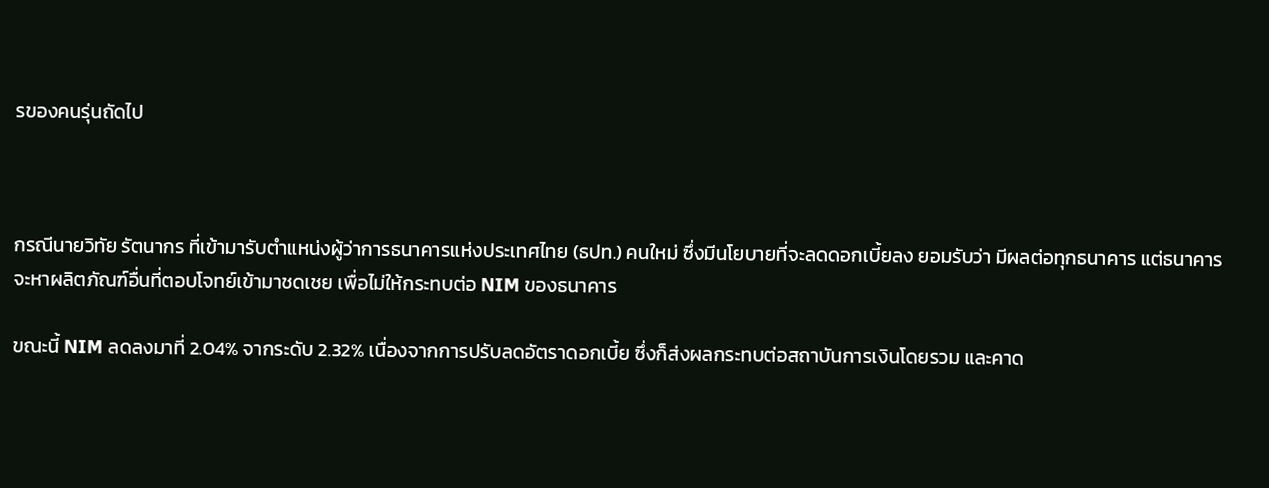รของคนรุ่นถัดไป



กรณีนายวิทัย รัตนากร ที่เข้ามารับตำแหน่งผู้ว่าการธนาคารแห่งประเทศไทย (ธปท.) คนใหม่ ซึ่งมีนโยบายที่จะลดดอกเบี้ยลง ยอมรับว่า มีผลต่อทุกธนาคาร แต่ธนาคารจะหาผลิตภัณฑ์อื่นที่ตอบโจทย์เข้ามาชดเชย เพื่อไม่ให้กระทบต่อ NIM ของธนาคาร

ขณะนี้ NIM ลดลงมาที่ 2.04% จากระดับ 2.32% เนื่องจากการปรับลดอัตราดอกเบี้ย ซึ่งก็ส่งผลกระทบต่อสถาบันการเงินโดยรวม และคาด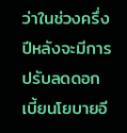ว่าในช่วงครึ่งปีหลังจะมีการปรับลดดอกเบี้ยนโยบายอี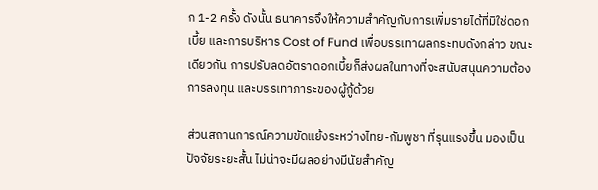ก 1-2 ครั้ง ดังนั้น ธนาคารจึงให้ความสำคัญกับการเพิ่มรายได้ที่มิใช่ดอกเบี้ย และการบริหาร Cost of Fund เพื่อบรรเทาผลกระทบดังกล่าว ขณะเดียวกัน การปรับลดอัตราดอกเบี้ยก็ส่งผลในทางที่จะสนับสนุนความต้องการลงทุน และบรรเทาภาระของผู้กู้ด้วย

ส่วนสถานการณ์ความขัดแย้งระหว่างไทย-กัมพูชา ที่รุนแรงขึ้น มองเป็นปัจจัยระยะสั้น ไม่น่าจะมีผลอย่างมีนัยสำคัญ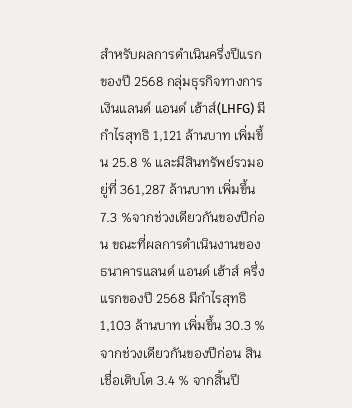สำหรับผลการดำเนินครึ่งปีแรก ของปี 2568 กลุ่มธุรกิจทางการเงินแลนด์ แอนด์ เฮ้าส์(LHFG) มี กำไรสุทธิ 1,121 ล้านบาท เพิ่มขึ้น 25.8 % และมีสินทรัพย์รวมอยู่ที่ 361,287 ล้านบาท เพิ่มขึ้น 7.3 %จากช่วงเดียวกันของปีก่อน ขณะที่ผลการดำเนินงานของธนาคารแลนด์ แอนด์ เฮ้าส์ ครึ่งแรกของปี 2568 มีกำไรสุทธิ 1,103 ล้านบาท เพิ่มขึ้น 30.3 % จากช่วงเดียวกันของปีก่อน สินเชื่อเติบโต 3.4 % จากสิ้นปี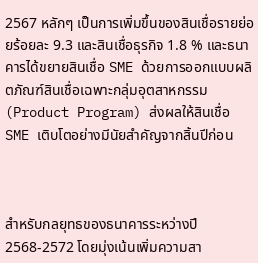2567 หลักๆ เป็นการเพิ่มขึ้นของสินเชื่อรายย่อยร้อยละ 9.3 และสินเชื่อธุรกิจ 1.8 % และธนาคารได้ขยายสินเชื่อ SME ด้วยการออกแบบผลิตภัณฑ์สินเชื่อเฉพาะกลุ่มอุตสาหกรรม (Product Program) ส่งผลให้สินเชื่อ SME เติบโตอย่างมีนัยสำคัญจากสิ้นปีก่อน



สำหรับกลยุทธของธนาคารระหว่างปี 2568-2572 โดยมุ่งเน้นเพิ่มความสา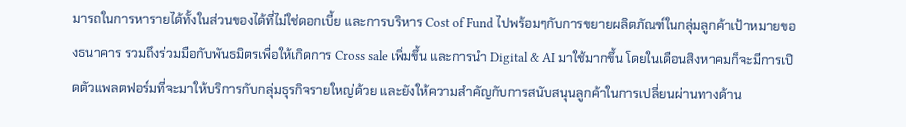มารถในการหารายได้ทั้งในส่วนของได้ที่ไม่ใช่ดอกเบี้ย และการบริหาร Cost of Fund ไปพร้อมๆกับการขยายผลิตภัณฑ์ในกลุ่มลูกค้าเป้าหมายของธนาคาร รวมถึงร่วมมือกับพันธมิตรเพื่อให้เกิดการ Cross sale เพิ่มขึ้น และการนำ Digital & AI มาใช้มากขึ้น โดยในเดือนสิงหาคมก็จะมีการเปิดตัวแพลตฟอร์มที่จะมาให้บริการกับกลุ่มธุรกิจรายใหญ่ด้วย และยังให้ความสำคัญกับการสนับสนุนลูกค้าในการเปลี่ยนผ่านทางด้าน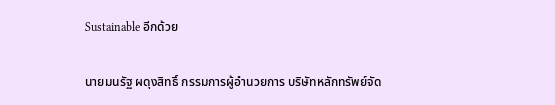Sustainable อีกด้วย

นายมนรัฐ ผดุงสิทธิ์ กรรมการผู้อำนวยการ บริษัทหลักทรัพย์จัด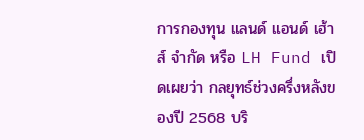การกองทุน แลนด์ แอนด์ เฮ้าส์ จำกัด หรือ LH Fund เปิดเผยว่า กลยุทธ์ช่วงครึ่งหลังของปี 2568 บริ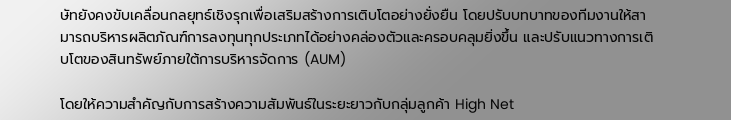ษัทยังคงขับเคลื่อนกลยุทธ์เชิงรุกเพื่อเสริมสร้างการเติบโตอย่างยั่งยืน โดยปรับบทบาทของทีมงานให้สามารถบริหารผลิตภัณฑ์การลงทุนทุกประเภทได้อย่างคล่องตัวและครอบคลุมยิ่งขึ้น และปรับแนวทางการเติบโตของสินทรัพย์ภายใต้การบริหารจัดการ (AUM)

โดยให้ความสำคัญกับการสร้างความสัมพันธ์ในระยะยาวกับกลุ่มลูกค้า High Net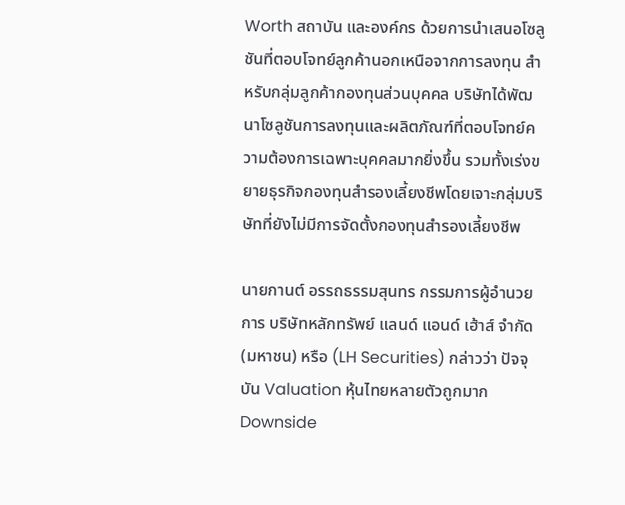Worth สถาบัน และองค์กร ด้วยการนำเสนอโซลูชันที่ตอบโจทย์ลูกค้านอกเหนือจากการลงทุน สำหรับกลุ่มลูกค้ากองทุนส่วนบุคคล บริษัทได้พัฒนาโซลูชันการลงทุนและผลิตภัณฑ์ที่ตอบโจทย์ความต้องการเฉพาะบุคคลมากยิ่งขึ้น รวมทั้งเร่งขยายธุรกิจกองทุนสำรองเลี้ยงชีพโดยเจาะกลุ่มบริษัทที่ยังไม่มีการจัดตั้งกองทุนสำรองเลี้ยงชีพ

นายกานต์ อรรถธรรมสุนทร กรรมการผู้อำนวยการ บริษัทหลักทรัพย์ แลนด์ แอนด์ เฮ้าส์ จำกัด (มหาชน) หรือ (LH Securities) กล่าวว่า ปัจจุบัน Valuation หุ้นไทยหลายตัวถูกมาก Downside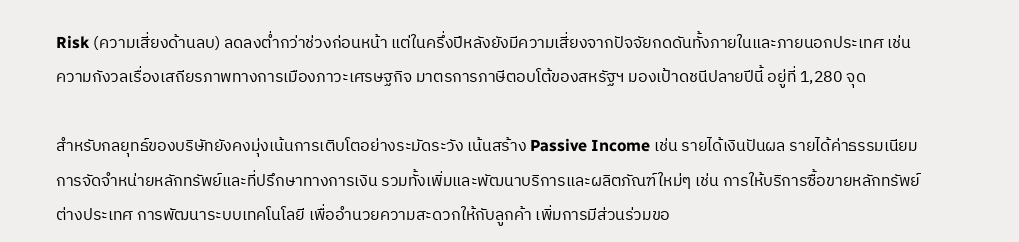Risk (ความเสี่ยงด้านลบ) ลดลงต่ำกว่าช่วงก่อนหน้า แต่ในครึ่งปีหลังยังมีความเสี่ยงจากปัจจัยกดดันทั้งภายในและภายนอกประเทศ เช่น ความกังวลเรื่องเสถียรภาพทางการเมืองภาวะเศรษฐกิจ มาตรการภาษีตอบโต้ของสหรัฐฯ มองเป้าดชนีปลายปีนี้ อยู่ที่ 1,280 จุด

สำหรับกลยุทธ์ของบริษัทยังคงมุ่งเน้นการเติบโตอย่างระมัดระวัง เน้นสร้าง Passive Income เช่น รายได้เงินปันผล รายได้ค่าธรรมเนียมการจัดจำหน่ายหลักทรัพย์และที่ปรึกษาทางการเงิน รวมทั้งเพิ่มและพัฒนาบริการและผลิตภัณฑ์ใหม่ๆ เช่น การให้บริการซื้อขายหลักทรัพย์ต่างประเทศ การพัฒนาระบบเทคโนโลยี เพื่ออำนวยความสะดวกให้กับลูกค้า เพิ่มการมีส่วนร่วมขอ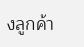งลูกค้า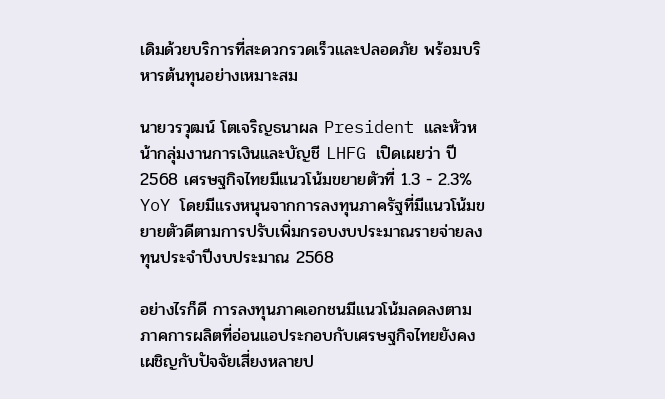เดิมด้วยบริการที่สะดวกรวดเร็วและปลอดภัย พร้อมบริหารต้นทุนอย่างเหมาะสม

นายวรวุฒน์ โตเจริญธนาผล President และหัวหน้ากลุ่มงานการเงินและบัญชี LHFG เปิดเผยว่า ปี 2568 เศรษฐกิจไทยมีแนวโน้มขยายตัวที่ 1.3 - 2.3% YoY โดยมีแรงหนุนจากการลงทุนภาครัฐที่มีแนวโน้มขยายตัวดีตามการปรับเพิ่มกรอบงบประมาณรายจ่ายลงทุนประจำปีงบประมาณ 2568

อย่างไรก็ดี การลงทุนภาคเอกชนมีแนวโน้มลดลงตามภาคการผลิตที่อ่อนแอประกอบกับเศรษฐกิจไทยยังคงเผชิญกับปัจจัยเสี่ยงหลายป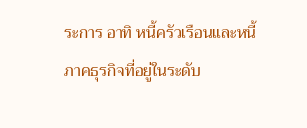ระการ อาทิ หนี้ครัวเรือนและหนี้ภาคธุรกิจที่อยู่ในระดับ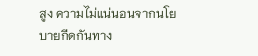สูง ความไม่แน่นอนจากนโยบายกีดกันทาง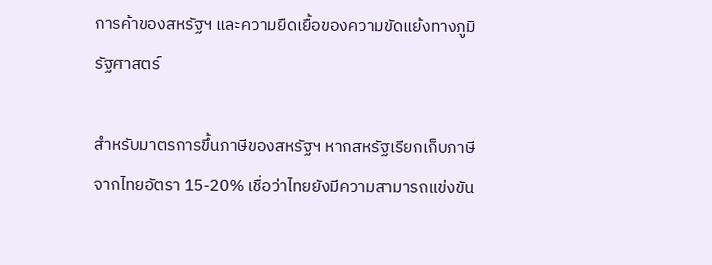การค้าของสหรัฐฯ และความยืดเยื้อของความขัดแย้งทางภูมิรัฐศาสตร์

สำหรับมาตรการขึ้นภาษีของสหรัฐฯ หากสหรัฐเรียกเก็บภาษีจากไทยอัตรา 15-20% เชื่อว่าไทยยังมีความสามารถแข่งขัน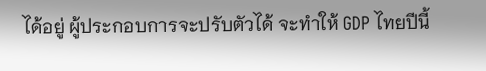ได้อยู่ ผู้ประกอบการจะปรับตัวได้ จะทำให้ GDP ไทยปีนี้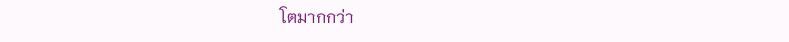โตมากกว่า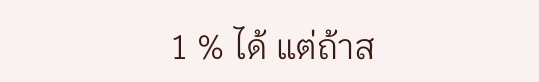1 % ได้ แต่ถ้าส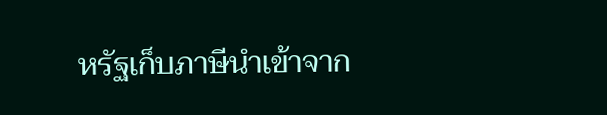หรัฐเก็บภาษีนำเข้าจาก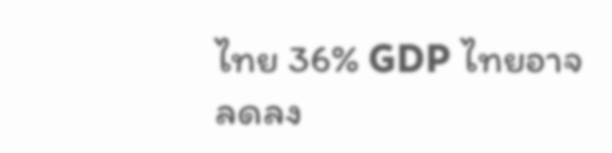ไทย 36% GDP ไทยอาจลดลง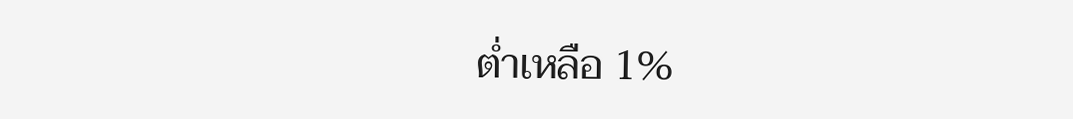ต่ำเหลือ 1%